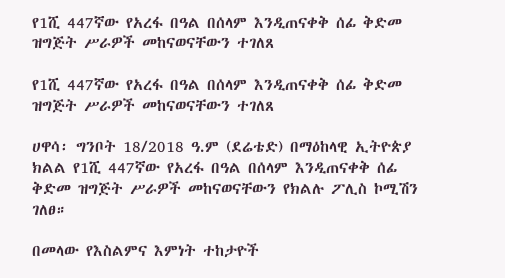የ1ሺ 447ኛው የአረፋ በዓል በሰላም እንዲጠናቀቅ ሰፊ ቅድመ ዝግጅት ሥራዎች መከናወናቸውን ተገለጸ

የ1ሺ 447ኛው የአረፋ በዓል በሰላም እንዲጠናቀቅ ሰፊ ቅድመ ዝግጅት ሥራዎች መከናወናቸውን ተገለጸ

ሀዋሳ፡ ግንቦት 18/2018 ዓ.ም (ደሬቴድ) በማዕከላዊ ኢትዮጵያ ክልል የ1ሺ 447ኛው የአረፋ በዓል በሰላም እንዲጠናቀቅ ሰፊ ቅድመ ዝግጅት ሥራዎች መከናወናቸውን የክልሉ ፖሊስ ኮሚሽን ገለፀ።

በመላው የእስልምና እምነት ተከታዮች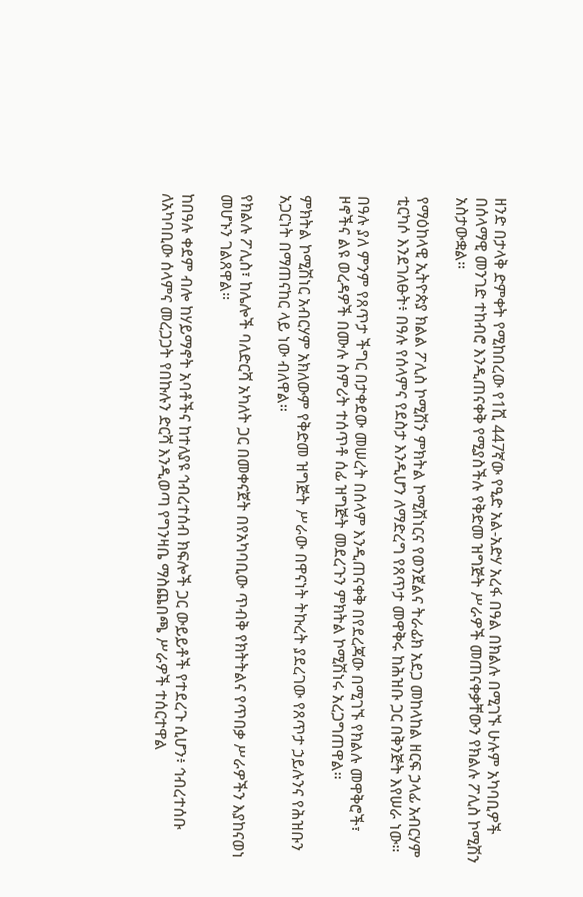ዘንድ በታላቅ ድምቀት የሚከበረው የ1ሺ 447ኛው የዒድ አል-አድሃ አረፋ በዓል በክልሉ በሚገኙ ሁሉም አካባቢዎች በሰላማዊ መንገድ ተከብሮ እንዲጠናቀቅ የሚያስችሉ የቅድመ ዝግጅት ሥራዎች መጠናቀቃቸውን የክልሉ ፖሊስ ኮሚሽን አስታውቋል።

የማዕከላዊ ኢትዮጵያ ክልል ፖሊስ ኮሚሽን ምክትል ኮሚሽነርና የወንጀልና ትራፊክ አደጋ መከላከል ዘርፍ ኃላፊ አብርሃም ቲርካሶ እንደገለፁት፥ በዓሉ የሰላምና የደስታ እንዲሆን ለማድረግ የጸጥታ መዋቅሩ ከሕዝቡ ጋር በቅንጅት እየሠራ ነው።

በዓሉ ያለ ምንም የጸጥታ ችግር በታቀደው መሠረት በሰላም እንዲጠናቀቅ በየደረጃው በሚገኙ የክልሉ መዋቅሮች፣ ዞኖችና ልዩ ወረዳዎች በሙሉ ስምሪት ተሰጥቶ ሰፊ ዝግጅት መደረጉን ምክትል ኮሚሽነሩ አረጋግጠዋል።

ምክትል ኮሚሽነር አብርሃም አክለውም የቅድመ ዝግጅት ሥራው በዋናነት ትኩረት ያደረገው የጸጥታ ኃይሉንና የሕዝቡን አጋርነት በማጠናከር ላይ ነው ብለዋል።

የክልሉ ፖሊስ፣ ከሌሎች ባለድርሻ አካለት ጋር በመቀናጀት በየአካባቢው ጥብቅ የክትትልና የጥበቃ ሥራዎችን እያከናወነ መሆኑን ገልጸዋል።

ከበዓሉ ቀደም ብሎ ከሃይማኖት አባቶችና ከተለያዩ ኅብረተሰብ ክፍሎች ጋር ውይይቶች የተደረጉ ሲሆን፥ ኅብረተሰቡ ለአካባቢው ሰላምና መረጋጋት የበኩሉን ድርሻ እንዲወጣ የግንዛቤ ማስጨበጫ ሥራዎች ተሰርተዋል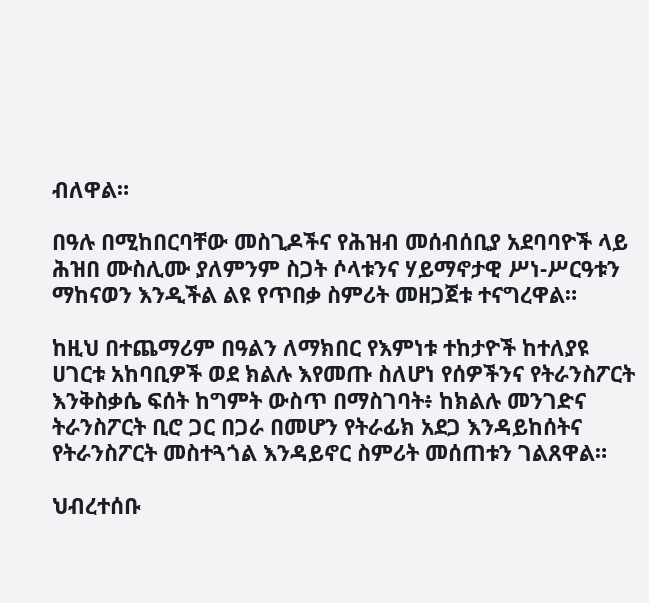ብለዋል።

በዓሉ በሚከበርባቸው መስጊዶችና የሕዝብ መሰብሰቢያ አደባባዮች ላይ ሕዝበ ሙስሊሙ ያለምንም ስጋት ሶላቱንና ሃይማኖታዊ ሥነ-ሥርዓቱን ማከናወን እንዲችል ልዩ የጥበቃ ስምሪት መዘጋጀቱ ተናግረዋል።

ከዚህ በተጨማሪም በዓልን ለማክበር የእምነቱ ተከታዮች ከተለያዩ ሀገርቱ አከባቢዎች ወደ ክልሉ እየመጡ ስለሆነ የሰዎችንና የትራንስፖርት እንቅስቃሴ ፍሰት ከግምት ውስጥ በማስገባት፥ ከክልሉ መንገድና ትራንስፖርት ቢሮ ጋር በጋራ በመሆን የትራፊክ አደጋ እንዳይከሰትና የትራንስፖርት መስተጓጎል እንዳይኖር ስምሪት መሰጠቱን ገልጸዋል።

ህብረተሰቡ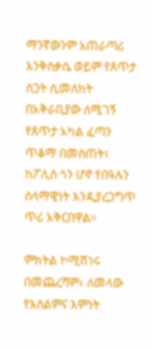ማንኛውንም አጠራጣሪ እንቅስቃሴ ወይም የጸጥታ ስጋት ሲመለከት በአቅራቢያው ለሚገኝ የጸጥታ አካል ፈጣን ጥቆማ በመስጠት፣ ከፖሊስ ጎን ሆኖ የበዓሉን ሰላማዊነት እንዲያረጋግጥ ጥሪ አቅርበዋል።

ምክትል ኮሚሽነሩ በመጨረሻም፥ ለመላው የእስልምና እምነት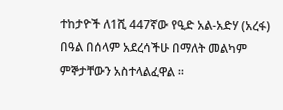ተከታዮች ለ1ሺ 447ኛው የዒድ አል-አድሃ (አረፋ) በዓል በሰላም አደረሳችሁ በማለት መልካም ምኞታቸውን አስተላልፈዋል ።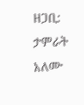ዘጋቢ: ታምራት አለሙ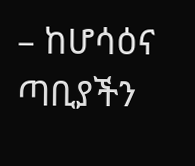– ከሆሳዕና ጣቢያችን